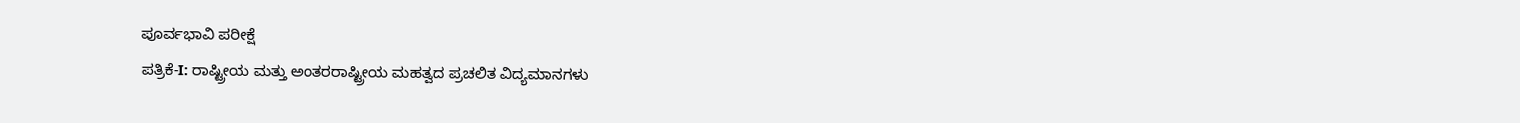ಪೂರ್ವಭಾವಿ ಪರೀಕ್ಷೆ
ಪತ್ರಿಕೆ-I: ರಾಷ್ಟ್ರೀಯ ಮತ್ತು ಅಂತರರಾಷ್ಟ್ರೀಯ ಮಹತ್ವದ ಪ್ರಚಲಿತ ವಿದ್ಯಮಾನಗಳು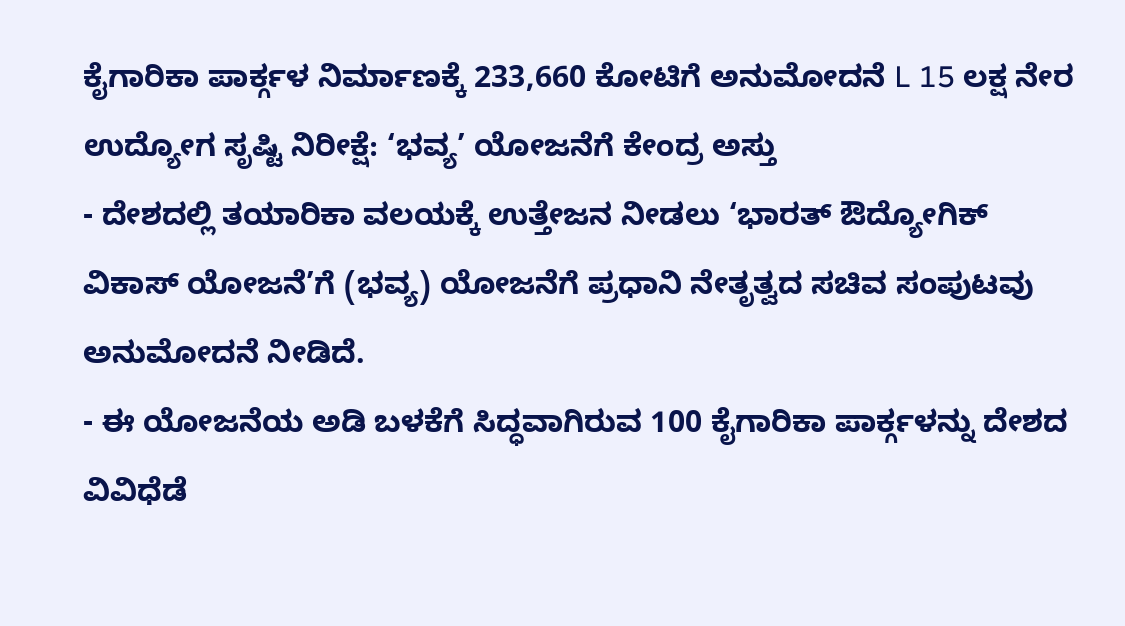ಕೈಗಾರಿಕಾ ಪಾರ್ಕ್ಗಳ ನಿರ್ಮಾಣಕ್ಕೆ 233,660 ಕೋಟಿಗೆ ಅನುಮೋದನೆ L 15 ಲಕ್ಷ ನೇರ ಉದ್ಯೋಗ ಸೃಷ್ಟಿ ನಿರೀಕ್ಷೆ: ‘ಭವ್ಯ’ ಯೋಜನೆಗೆ ಕೇಂದ್ರ ಅಸ್ತು
- ದೇಶದಲ್ಲಿ ತಯಾರಿಕಾ ವಲಯಕ್ಕೆ ಉತ್ತೇಜನ ನೀಡಲು ‘ಭಾರತ್ ಔದ್ಯೋಗಿಕ್ ವಿಕಾಸ್ ಯೋಜನೆ’ಗೆ (ಭವ್ಯ) ಯೋಜನೆಗೆ ಪ್ರಧಾನಿ ನೇತೃತ್ವದ ಸಚಿವ ಸಂಪುಟವು ಅನುಮೋದನೆ ನೀಡಿದೆ.
- ಈ ಯೋಜನೆಯ ಅಡಿ ಬಳಕೆಗೆ ಸಿದ್ಧವಾಗಿರುವ 100 ಕೈಗಾರಿಕಾ ಪಾರ್ಕ್ಗಳನ್ನು ದೇಶದ ವಿವಿಧೆಡೆ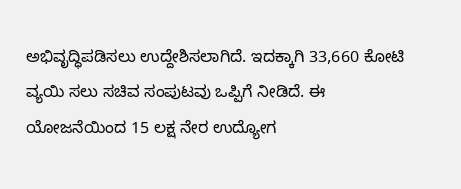ಅಭಿವೃದ್ಧಿಪಡಿಸಲು ಉದ್ದೇಶಿಸಲಾಗಿದೆ. ಇದಕ್ಕಾಗಿ 33,660 ಕೋಟಿ ವ್ಯಯಿ ಸಲು ಸಚಿವ ಸಂಪುಟವು ಒಪ್ಪಿಗೆ ನೀಡಿದೆ. ಈ ಯೋಜನೆಯಿಂದ 15 ಲಕ್ಷ ನೇರ ಉದ್ಯೋಗ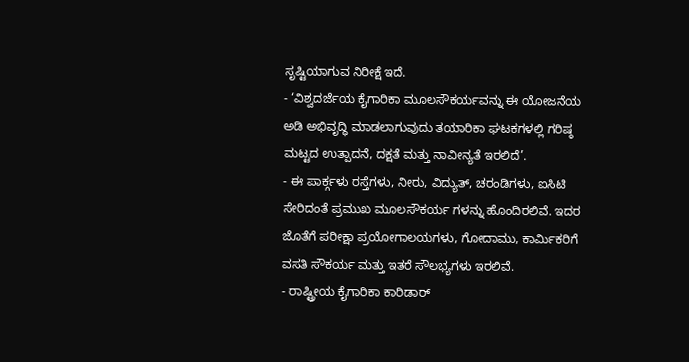ಸೃಷ್ಟಿಯಾಗುವ ನಿರೀಕ್ಷೆ ಇದೆ.
- ‘ವಿಶ್ವದರ್ಜೆಯ ಕೈಗಾರಿಕಾ ಮೂಲಸೌಕರ್ಯವನ್ನು ಈ ಯೋಜನೆಯ ಅಡಿ ಅಭಿವೃದ್ಧಿ ಮಾಡಲಾಗುವುದು ತಯಾರಿಕಾ ಘಟಕಗಳಲ್ಲಿ ಗರಿಷ್ಠ ಮಟ್ಟದ ಉತ್ಪಾದನೆ, ದಕ್ಷತೆ ಮತ್ತು ನಾವೀನ್ಯತೆ ಇರಲಿದೆ’.
- ಈ ಪಾರ್ಕ್ಗಳು ರಸ್ತೆಗಳು, ನೀರು, ವಿದ್ಯುತ್, ಚರಂಡಿಗಳು, ಐಸಿಟಿ ಸೇರಿದಂತೆ ಪ್ರಮುಖ ಮೂಲಸೌಕರ್ಯ ಗಳನ್ನು ಹೊಂದಿರಲಿವೆ. ಇದರ ಜೊತೆಗೆ ಪರೀಕ್ಷಾ ಪ್ರಯೋಗಾಲಯಗಳು, ಗೋದಾಮು, ಕಾರ್ಮಿಕರಿಗೆ ವಸತಿ ಸೌಕರ್ಯ ಮತ್ತು ಇತರೆ ಸೌಲಭ್ಯಗಳು ಇರಲಿವೆ.
- ರಾಷ್ಟ್ರೀಯ ಕೈಗಾರಿಕಾ ಕಾರಿಡಾರ್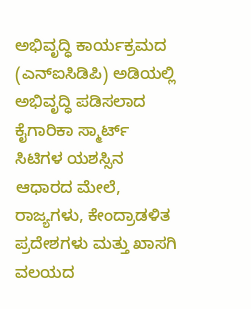ಅಭಿವೃದ್ಧಿ ಕಾರ್ಯಕ್ರಮದ (ಎನ್ಐಸಿಡಿಪಿ) ಅಡಿಯಲ್ಲಿ ಅಭಿವೃದ್ಧಿ ಪಡಿಸಲಾದ ಕೈಗಾರಿಕಾ ಸ್ಮಾರ್ಟ್ ಸಿಟಿಗಳ ಯಶಸ್ಸಿನ ಆಧಾರದ ಮೇಲೆ, ರಾಜ್ಯಗಳು, ಕೇಂದ್ರಾಡಳಿತ ಪ್ರದೇಶಗಳು ಮತ್ತು ಖಾಸಗಿ ವಲಯದ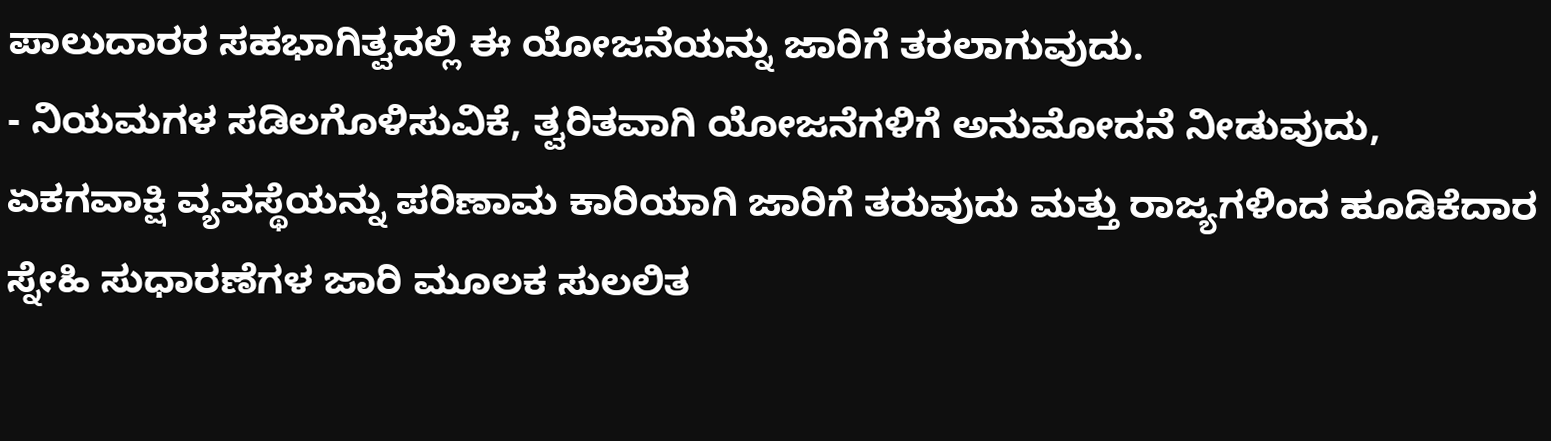ಪಾಲುದಾರರ ಸಹಭಾಗಿತ್ವದಲ್ಲಿ ಈ ಯೋಜನೆಯನ್ನು ಜಾರಿಗೆ ತರಲಾಗುವುದು.
- ನಿಯಮಗಳ ಸಡಿಲಗೊಳಿಸುವಿಕೆ, ತ್ವರಿತವಾಗಿ ಯೋಜನೆಗಳಿಗೆ ಅನುಮೋದನೆ ನೀಡುವುದು, ಏಕಗವಾಕ್ಷಿ ವ್ಯವಸ್ಥೆಯನ್ನು ಪರಿಣಾಮ ಕಾರಿಯಾಗಿ ಜಾರಿಗೆ ತರುವುದು ಮತ್ತು ರಾಜ್ಯಗಳಿಂದ ಹೂಡಿಕೆದಾರ ಸ್ನೇಹಿ ಸುಧಾರಣೆಗಳ ಜಾರಿ ಮೂಲಕ ಸುಲಲಿತ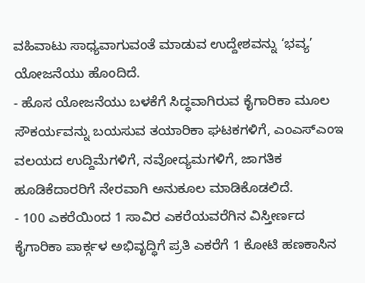ವಹಿವಾಟು ಸಾಧ್ಯವಾಗುವಂತೆ ಮಾಡುವ ಉದ್ದೇಶವನ್ನು ‘ಭವ್ಯ’ ಯೋಜನೆಯು ಹೊಂದಿದೆ.
- ಹೊಸ ಯೋಜನೆಯು ಬಳಕೆಗೆ ಸಿದ್ಧವಾಗಿರುವ ಕೈಗಾರಿಕಾ ಮೂಲ ಸೌಕರ್ಯವನ್ನು ಬಯಸುವ ತಯಾರಿಕಾ ಘಟಕಗಳಿಗೆ, ಎಂಎಸ್ಎಂಇ ವಲಯದ ಉದ್ದಿಮೆಗಳಿಗೆ, ನವೋದ್ಯಮಗಳಿಗೆ, ಜಾಗತಿಕ ಹೂಡಿಕೆದಾರರಿಗೆ ನೇರವಾಗಿ ಅನುಕೂಲ ಮಾಡಿಕೊಡಲಿದೆ.
- 100 ಎಕರೆಯಿಂದ 1 ಸಾವಿರ ಎಕರೆಯವರೆಗಿನ ವಿಸ್ತೀರ್ಣದ ಕೈಗಾರಿಕಾ ಪಾರ್ಕ್ಗಳ ಅಭಿವೃದ್ಧಿಗೆ ಪ್ರತಿ ಎಕರೆಗೆ 1 ಕೋಟಿ ಹಣಕಾಸಿನ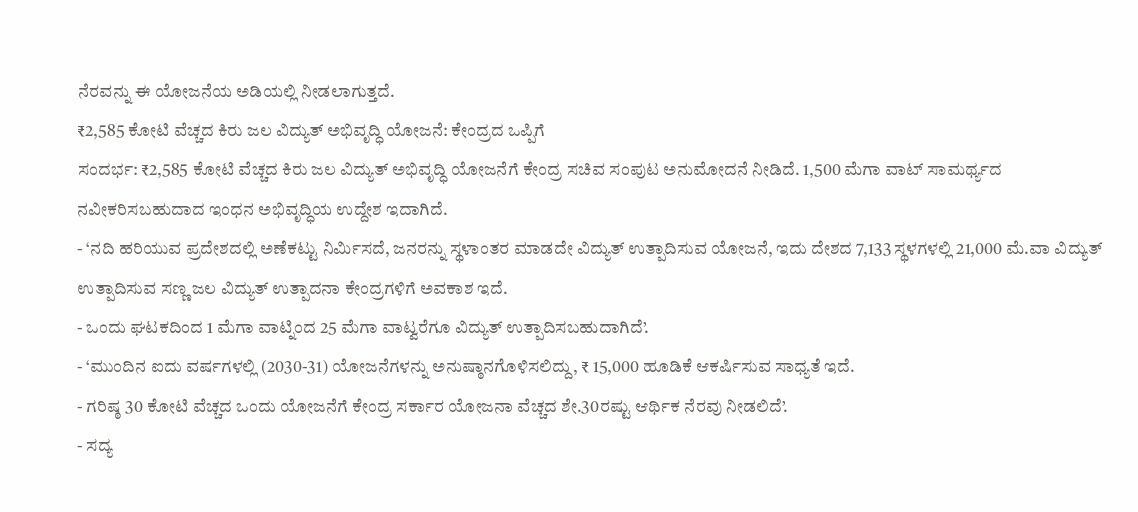ನೆರವನ್ನು ಈ ಯೋಜನೆಯ ಅಡಿಯಲ್ಲಿ ನೀಡಲಾಗುತ್ತದೆ.
₹2,585 ಕೋಟಿ ವೆಚ್ಚದ ಕಿರು ಜಲ ವಿದ್ಯುತ್ ಅಭಿವೃದ್ಧಿ ಯೋಜನೆ: ಕೇಂದ್ರದ ಒಪ್ಪಿಗೆ
ಸಂದರ್ಭ: ₹2,585 ಕೋಟಿ ವೆಚ್ಚದ ಕಿರು ಜಲ ವಿದ್ಯುತ್ ಅಭಿವೃದ್ಧಿ ಯೋಜನೆಗೆ ಕೇಂದ್ರ ಸಚಿವ ಸಂಪುಟ ಅನುಮೋದನೆ ನೀಡಿದೆ. 1,500 ಮೆಗಾ ವಾಟ್ ಸಾಮರ್ಥ್ಯದ ನವೀಕರಿಸಬಹುದಾದ ಇಂಧನ ಅಭಿವೃದ್ಧಿಯ ಉದ್ದೇಶ ಇದಾಗಿದೆ.
- ‘ನದಿ ಹರಿಯುವ ಪ್ರದೇಶದಲ್ಲಿ ಅಣೆಕಟ್ಟು ನಿರ್ಮಿಸದೆ, ಜನರನ್ನು ಸ್ಥಳಾಂತರ ಮಾಡದೇ ವಿದ್ಯುತ್ ಉತ್ಪಾದಿಸುವ ಯೋಜನೆ, ಇದು ದೇಶದ 7,133 ಸ್ಥಳಗಳಲ್ಲಿ 21,000 ಮೆ.ವಾ ವಿದ್ಯುತ್ ಉತ್ಪಾದಿಸುವ ಸಣ್ಣ ಜಲ ವಿದ್ಯುತ್ ಉತ್ಪಾದನಾ ಕೇಂದ್ರಗಳಿಗೆ ಅವಕಾಶ ಇದೆ.
- ಒಂದು ಘಟಕದಿಂದ 1 ಮೆಗಾ ವಾಟ್ನಿಂದ 25 ಮೆಗಾ ವಾಟ್ವರೆಗೂ ವಿದ್ಯುತ್ ಉತ್ಪಾದಿಸಬಹುದಾಗಿದೆ’.
- ‘ಮುಂದಿನ ಐದು ವರ್ಷಗಳಲ್ಲಿ (2030-31) ಯೋಜನೆಗಳನ್ನು ಅನುಷ್ಠಾನಗೊಳಿಸಲಿದ್ದು, ₹ 15,000 ಹೂಡಿಕೆ ಆಕರ್ಷಿಸುವ ಸಾಧ್ಯತೆ ಇದೆ.
- ಗರಿಷ್ಠ 30 ಕೋಟಿ ವೆಚ್ಚದ ಒಂದು ಯೋಜನೆಗೆ ಕೇಂದ್ರ ಸರ್ಕಾರ ಯೋಜನಾ ವೆಚ್ಚದ ಶೇ.30ರಷ್ಟು ಆರ್ಥಿಕ ನೆರವು ನೀಡಲಿದೆ’.
- ಸದ್ಯ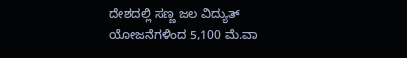ದೇಶದಲ್ಲಿ ಸಣ್ಣ ಜಲ ವಿದ್ಯುತ್ ಯೋಜನೆಗಳಿಂದ 5,100 ಮೆ.ವಾ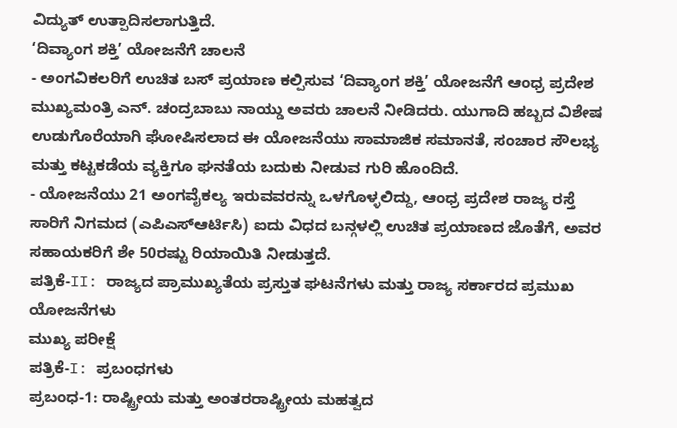ವಿದ್ಯುತ್ ಉತ್ಪಾದಿಸಲಾಗುತ್ತಿದೆ.
‘ದಿವ್ಯಾಂಗ ಶಕ್ತಿ’ ಯೋಜನೆಗೆ ಚಾಲನೆ
- ಅಂಗವಿಕಲರಿಗೆ ಉಚಿತ ಬಸ್ ಪ್ರಯಾಣ ಕಲ್ಪಿಸುವ ‘ದಿವ್ಯಾಂಗ ಶಕ್ತಿ’ ಯೋಜನೆಗೆ ಆಂಧ್ರ ಪ್ರದೇಶ ಮುಖ್ಯಮಂತ್ರಿ ಎನ್. ಚಂದ್ರಬಾಬು ನಾಯ್ಡು ಅವರು ಚಾಲನೆ ನೀಡಿದರು. ಯುಗಾದಿ ಹಬ್ಬದ ವಿಶೇಷ ಉಡುಗೊರೆಯಾಗಿ ಘೋಷಿಸಲಾದ ಈ ಯೋಜನೆಯು ಸಾಮಾಜಿಕ ಸಮಾನತೆ, ಸಂಚಾರ ಸೌಲಭ್ಯ ಮತ್ತು ಕಟ್ಟಕಡೆಯ ವ್ಯಕ್ತಿಗೂ ಘನತೆಯ ಬದುಕು ನೀಡುವ ಗುರಿ ಹೊಂದಿದೆ.
- ಯೋಜನೆಯು 21 ಅಂಗವೈಕಲ್ಯ ಇರುವವರನ್ನು ಒಳಗೊಳ್ಳಲಿದ್ದು, ಆಂಧ್ರ ಪ್ರದೇಶ ರಾಜ್ಯ ರಸ್ತೆ ಸಾರಿಗೆ ನಿಗಮದ (ಎಪಿಎಸ್ಆರ್ಟಿಸಿ) ಐದು ವಿಧದ ಬನ್ಗಳಲ್ಲಿ ಉಚಿತ ಪ್ರಯಾಣದ ಜೊತೆಗೆ, ಅವರ ಸಹಾಯಕರಿಗೆ ಶೇ 50ರಷ್ಟು ರಿಯಾಯಿತಿ ನೀಡುತ್ತದೆ.
ಪತ್ರಿಕೆ-II: ರಾಜ್ಯದ ಪ್ರಾಮುಖ್ಯತೆಯ ಪ್ರಸ್ತುತ ಘಟನೆಗಳು ಮತ್ತು ರಾಜ್ಯ ಸರ್ಕಾರದ ಪ್ರಮುಖ ಯೋಜನೆಗಳು
ಮುಖ್ಯ ಪರೀಕ್ಷೆ
ಪತ್ರಿಕೆ-I: ಪ್ರಬಂಧಗಳು
ಪ್ರಬಂಧ-1: ರಾಷ್ಟ್ರೀಯ ಮತ್ತು ಅಂತರರಾಷ್ಟ್ರೀಯ ಮಹತ್ವದ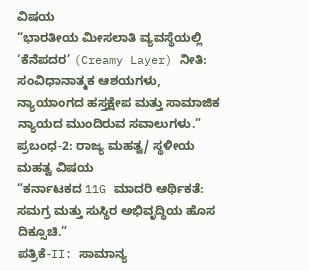ವಿಷಯ
“ಭಾರತೀಯ ಮೀಸಲಾತಿ ವ್ಯವಸ್ಥೆಯಲ್ಲಿ ‘ಕೆನೆಪದರ’ (Creamy Layer) ನೀತಿ: ಸಂವಿಧಾನಾತ್ಮಕ ಆಶಯಗಳು, ನ್ಯಾಯಾಂಗದ ಹಸ್ತಕ್ಷೇಪ ಮತ್ತು ಸಾಮಾಜಿಕ ನ್ಯಾಯದ ಮುಂದಿರುವ ಸವಾಲುಗಳು.”
ಪ್ರಬಂಧ-2: ರಾಜ್ಯ ಮಹತ್ವ/ ಸ್ಥಳೀಯ ಮಹತ್ವ ವಿಷಯ
“ಕರ್ನಾಟಕದ 11G ಮಾದರಿ ಆರ್ಥಿಕತೆ: ಸಮಗ್ರ ಮತ್ತು ಸುಸ್ಥಿರ ಅಭಿವೃದ್ಧಿಯ ಹೊಸ ದಿಕ್ಸೂಚಿ.”
ಪತ್ರಿಕೆ-II: ಸಾಮಾನ್ಯ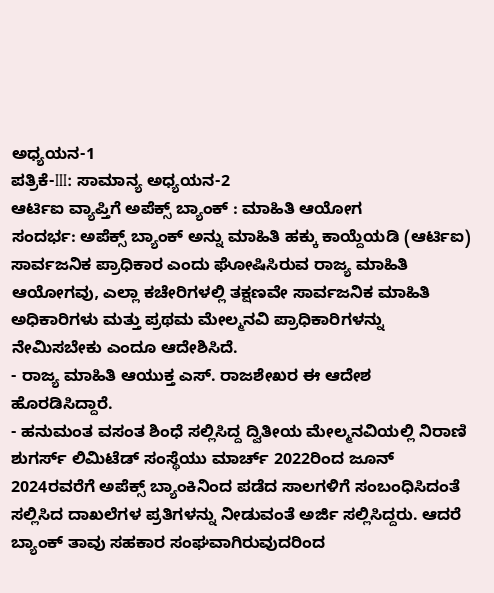ಅಧ್ಯಯನ-1
ಪತ್ರಿಕೆ-III: ಸಾಮಾನ್ಯ ಅಧ್ಯಯನ-2
ಆರ್ಟಿಐ ವ್ಯಾಪ್ತಿಗೆ ಅಪೆಕ್ಸ್ ಬ್ಯಾಂಕ್ : ಮಾಹಿತಿ ಆಯೋಗ
ಸಂದರ್ಭ: ಅಪೆಕ್ಸ್ ಬ್ಯಾಂಕ್ ಅನ್ನು ಮಾಹಿತಿ ಹಕ್ಕು ಕಾಯ್ದೆಯಡಿ (ಆರ್ಟಿಐ) ಸಾರ್ವಜನಿಕ ಪ್ರಾಧಿಕಾರ ಎಂದು ಘೋಷಿಸಿರುವ ರಾಜ್ಯ ಮಾಹಿತಿ ಆಯೋಗವು, ಎಲ್ಲಾ ಕಚೇರಿಗಳಲ್ಲಿ ತಕ್ಷಣವೇ ಸಾರ್ವಜನಿಕ ಮಾಹಿತಿ ಅಧಿಕಾರಿಗಳು ಮತ್ತು ಪ್ರಥಮ ಮೇಲ್ಮನವಿ ಪ್ರಾಧಿಕಾರಿಗಳನ್ನು ನೇಮಿಸಬೇಕು ಎಂದೂ ಆದೇಶಿಸಿದೆ.
- ರಾಜ್ಯ ಮಾಹಿತಿ ಆಯುಕ್ತ ಎಸ್. ರಾಜಶೇಖರ ಈ ಆದೇಶ ಹೊರಡಿಸಿದ್ದಾರೆ.
- ಹನುಮಂತ ವಸಂತ ಶಿಂಧೆ ಸಲ್ಲಿಸಿದ್ದ ದ್ವಿತೀಯ ಮೇಲ್ಮನವಿಯಲ್ಲಿ ನಿರಾಣಿ ಶುಗರ್ಸ್ ಲಿಮಿಟೆಡ್ ಸಂಸ್ಥೆಯು ಮಾರ್ಚ್ 2022ರಿಂದ ಜೂನ್ 2024ರವರೆಗೆ ಅಪೆಕ್ಸ್ ಬ್ಯಾಂಕಿನಿಂದ ಪಡೆದ ಸಾಲಗಳಿಗೆ ಸಂಬಂಧಿಸಿದಂತೆ ಸಲ್ಲಿಸಿದ ದಾಖಲೆಗಳ ಪ್ರತಿಗಳನ್ನು ನೀಡುವಂತೆ ಅರ್ಜಿ ಸಲ್ಲಿಸಿದ್ದರು. ಆದರೆ ಬ್ಯಾಂಕ್ ತಾವು ಸಹಕಾರ ಸಂಘವಾಗಿರುವುದರಿಂದ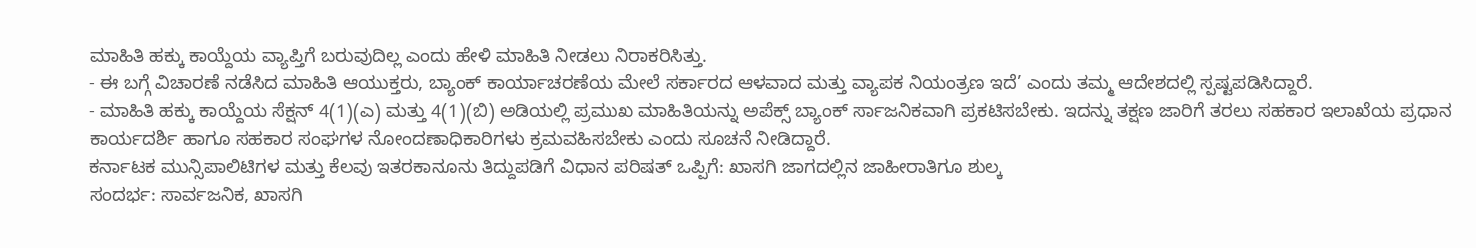ಮಾಹಿತಿ ಹಕ್ಕು ಕಾಯ್ದೆಯ ವ್ಯಾಪ್ತಿಗೆ ಬರುವುದಿಲ್ಲ ಎಂದು ಹೇಳಿ ಮಾಹಿತಿ ನೀಡಲು ನಿರಾಕರಿಸಿತ್ತು.
- ಈ ಬಗ್ಗೆ ವಿಚಾರಣೆ ನಡೆಸಿದ ಮಾಹಿತಿ ಆಯುಕ್ತರು, ಬ್ಯಾಂಕ್ ಕಾರ್ಯಾಚರಣೆಯ ಮೇಲೆ ಸರ್ಕಾರದ ಆಳವಾದ ಮತ್ತು ವ್ಯಾಪಕ ನಿಯಂತ್ರಣ ಇದೆ’ ಎಂದು ತಮ್ಮ ಆದೇಶದಲ್ಲಿ ಸ್ಪಷ್ಟಪಡಿಸಿದ್ದಾರೆ.
- ಮಾಹಿತಿ ಹಕ್ಕು ಕಾಯ್ದೆಯ ಸೆಕ್ಷನ್ 4(1)(ಎ) ಮತ್ತು 4(1)(ಬಿ) ಅಡಿಯಲ್ಲಿ ಪ್ರಮುಖ ಮಾಹಿತಿಯನ್ನು ಅಪೆಕ್ಸ್ ಬ್ಯಾಂಕ್ ರ್ಸಾಜನಿಕವಾಗಿ ಪ್ರಕಟಿಸಬೇಕು. ಇದನ್ನು ತಕ್ಷಣ ಜಾರಿಗೆ ತರಲು ಸಹಕಾರ ಇಲಾಖೆಯ ಪ್ರಧಾನ ಕಾರ್ಯದರ್ಶಿ ಹಾಗೂ ಸಹಕಾರ ಸಂಘಗಳ ನೋಂದಣಾಧಿಕಾರಿಗಳು ಕ್ರಮವಹಿಸಬೇಕು ಎಂದು ಸೂಚನೆ ನೀಡಿದ್ದಾರೆ.
ಕರ್ನಾಟಕ ಮುನ್ಸಿಪಾಲಿಟಿಗಳ ಮತ್ತು ಕೆಲವು ಇತರಕಾನೂನು ತಿದ್ದುಪಡಿಗೆ ವಿಧಾನ ಪರಿಷತ್ ಒಪ್ಪಿಗೆ: ಖಾಸಗಿ ಜಾಗದಲ್ಲಿನ ಜಾಹೀರಾತಿಗೂ ಶುಲ್ಕ
ಸಂದರ್ಭ: ಸಾರ್ವಜನಿಕ, ಖಾಸಗಿ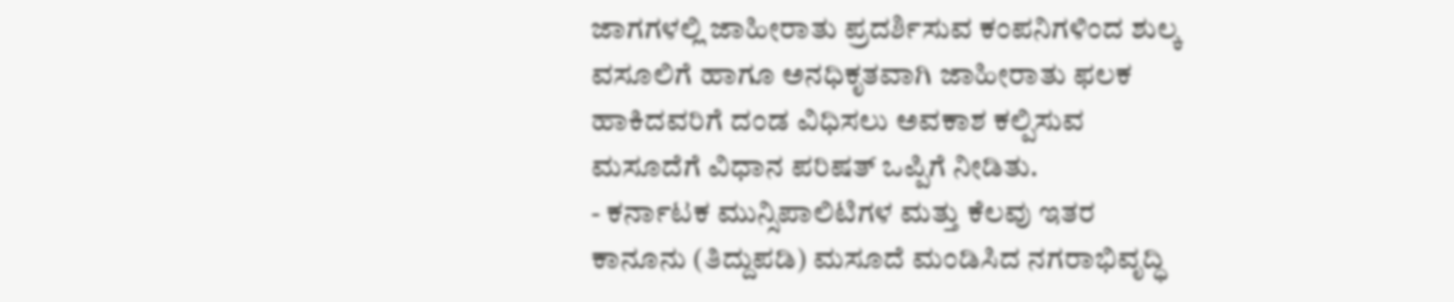ಜಾಗಗಳಲ್ಲಿ ಜಾಹೀರಾತು ಪ್ರದರ್ಶಿಸುವ ಕಂಪನಿಗಳಿಂದ ಶುಲ್ಕ ವಸೂಲಿಗೆ ಹಾಗೂ ಅನಧಿಕೃತವಾಗಿ ಜಾಹೀರಾತು ಫಲಕ ಹಾಕಿದವರಿಗೆ ದಂಡ ವಿಧಿಸಲು ಅವಕಾಶ ಕಲ್ಪಿಸುವ ಮಸೂದೆಗೆ ವಿಧಾನ ಪರಿಷತ್ ಒಪ್ಪಿಗೆ ನೀಡಿತು.
- ಕರ್ನಾಟಕ ಮುನ್ಸಿಪಾಲಿಟಿಗಳ ಮತ್ತು ಕೆಲವು ಇತರ ಕಾನೂನು (ತಿದ್ದುಪಡಿ) ಮಸೂದೆ ಮಂಡಿಸಿದ ನಗರಾಭಿವೃದ್ಧಿ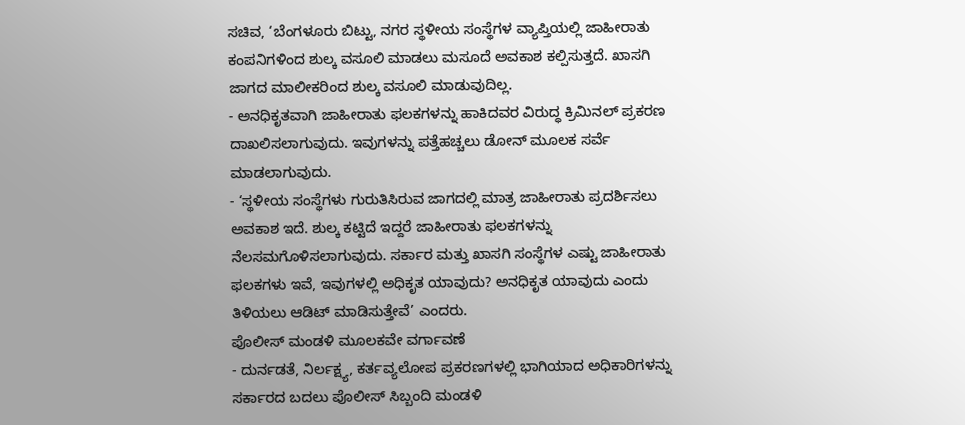ಸಚಿವ, ‘ಬೆಂಗಳೂರು ಬಿಟ್ಟು, ನಗರ ಸ್ಥಳೀಯ ಸಂಸ್ಥೆಗಳ ವ್ಯಾಪ್ತಿಯಲ್ಲಿ ಜಾಹೀರಾತು ಕಂಪನಿಗಳಿಂದ ಶುಲ್ಕ ವಸೂಲಿ ಮಾಡಲು ಮಸೂದೆ ಅವಕಾಶ ಕಲ್ಪಿಸುತ್ತದೆ. ಖಾಸಗಿ ಜಾಗದ ಮಾಲೀಕರಿಂದ ಶುಲ್ಕ ವಸೂಲಿ ಮಾಡುವುದಿಲ್ಲ.
- ಅನಧಿಕೃತವಾಗಿ ಜಾಹೀರಾತು ಫಲಕಗಳನ್ನು ಹಾಕಿದವರ ವಿರುದ್ಧ ಕ್ರಿಮಿನಲ್ ಪ್ರಕರಣ ದಾಖಲಿಸಲಾಗುವುದು. ಇವುಗಳನ್ನು ಪತ್ತೆಹಚ್ಚಲು ಡೋನ್ ಮೂಲಕ ಸರ್ವೆ ಮಾಡಲಾಗುವುದು.
- ‘ಸ್ಥಳೀಯ ಸಂಸ್ಥೆಗಳು ಗುರುತಿಸಿರುವ ಜಾಗದಲ್ಲಿ ಮಾತ್ರ ಜಾಹೀರಾತು ಪ್ರದರ್ಶಿಸಲು ಅವಕಾಶ ಇದೆ. ಶುಲ್ಕ ಕಟ್ಟಿದೆ ಇದ್ದರೆ ಜಾಹೀರಾತು ಫಲಕಗಳನ್ನು ನೆಲಸಮಗೊಳಿಸಲಾಗುವುದು. ಸರ್ಕಾರ ಮತ್ತು ಖಾಸಗಿ ಸಂಸ್ಥೆಗಳ ಎಷ್ಟು ಜಾಹೀರಾತು ಫಲಕಗಳು ಇವೆ, ಇವುಗಳಲ್ಲಿ ಅಧಿಕೃತ ಯಾವುದು? ಅನಧಿಕೃತ ಯಾವುದು ಎಂದು ತಿಳಿಯಲು ಆಡಿಟ್ ಮಾಡಿಸುತ್ತೇವೆ’ ಎಂದರು.
ಪೊಲೀಸ್ ಮಂಡಳಿ ಮೂಲಕವೇ ವರ್ಗಾವಣೆ
- ದುರ್ನಡತೆ, ನಿರ್ಲಕ್ಷ್ಯ, ಕರ್ತವ್ಯಲೋಪ ಪ್ರಕರಣಗಳಲ್ಲಿ ಭಾಗಿಯಾದ ಅಧಿಕಾರಿಗಳನ್ನು ಸರ್ಕಾರದ ಬದಲು ಪೊಲೀಸ್ ಸಿಬ್ಬಂದಿ ಮಂಡಳಿ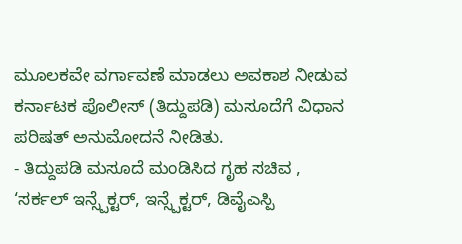ಮೂಲಕವೇ ವರ್ಗಾವಣೆ ಮಾಡಲು ಅವಕಾಶ ನೀಡುವ ಕರ್ನಾಟಕ ಪೊಲೀಸ್ (ತಿದ್ದುಪಡಿ) ಮಸೂದೆಗೆ ವಿಧಾನ ಪರಿಷತ್ ಅನುಮೋದನೆ ನೀಡಿತು.
- ತಿದ್ದುಪಡಿ ಮಸೂದೆ ಮಂಡಿಸಿದ ಗೃಹ ಸಚಿವ , ‘ಸರ್ಕಲ್ ಇನ್ಸ್ಪೆಕ್ಟರ್, ಇನ್ಸ್ಪೆಕ್ಟರ್, ಡಿವೈಎಸ್ಪಿ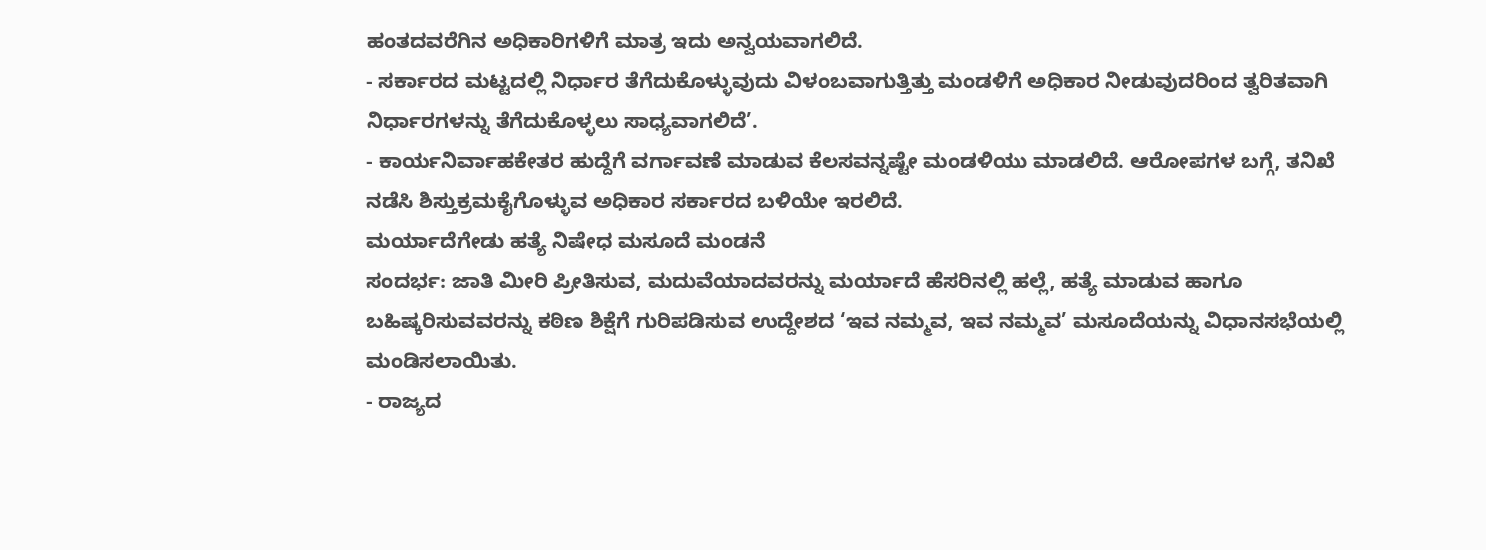ಹಂತದವರೆಗಿನ ಅಧಿಕಾರಿಗಳಿಗೆ ಮಾತ್ರ ಇದು ಅನ್ವಯವಾಗಲಿದೆ.
- ಸರ್ಕಾರದ ಮಟ್ಟದಲ್ಲಿ ನಿರ್ಧಾರ ತೆಗೆದುಕೊಳ್ಳುವುದು ವಿಳಂಬವಾಗುತ್ತಿತ್ತು ಮಂಡಳಿಗೆ ಅಧಿಕಾರ ನೀಡುವುದರಿಂದ ತ್ವರಿತವಾಗಿ ನಿರ್ಧಾರಗಳನ್ನು ತೆಗೆದುಕೊಳ್ಳಲು ಸಾಧ್ಯವಾಗಲಿದೆ’.
- ಕಾರ್ಯನಿರ್ವಾಹಕೇತರ ಹುದ್ದೆಗೆ ವರ್ಗಾವಣೆ ಮಾಡುವ ಕೆಲಸವನ್ನಷ್ಟೇ ಮಂಡಳಿಯು ಮಾಡಲಿದೆ. ಆರೋಪಗಳ ಬಗ್ಗೆ, ತನಿಖೆ ನಡೆಸಿ ಶಿಸ್ತುಕ್ರಮಕೈಗೊಳ್ಳುವ ಅಧಿಕಾರ ಸರ್ಕಾರದ ಬಳಿಯೇ ಇರಲಿದೆ.
ಮರ್ಯಾದೆಗೇಡು ಹತ್ಯೆ ನಿಷೇಧ ಮಸೂದೆ ಮಂಡನೆ
ಸಂದರ್ಭ: ಜಾತಿ ಮೀರಿ ಪ್ರೀತಿಸುವ, ಮದುವೆಯಾದವರನ್ನು ಮರ್ಯಾದೆ ಹೆಸರಿನಲ್ಲಿ ಹಲ್ಲೆ, ಹತ್ಯೆ ಮಾಡುವ ಹಾಗೂ ಬಹಿಷ್ಕರಿಸುವವರನ್ನು ಕಠಿಣ ಶಿಕ್ಷೆಗೆ ಗುರಿಪಡಿಸುವ ಉದ್ದೇಶದ ‘ಇವ ನಮ್ಮವ, ಇವ ನಮ್ಮವ’ ಮಸೂದೆಯನ್ನು ವಿಧಾನಸಭೆಯಲ್ಲಿ ಮಂಡಿಸಲಾಯಿತು.
- ರಾಜ್ಯದ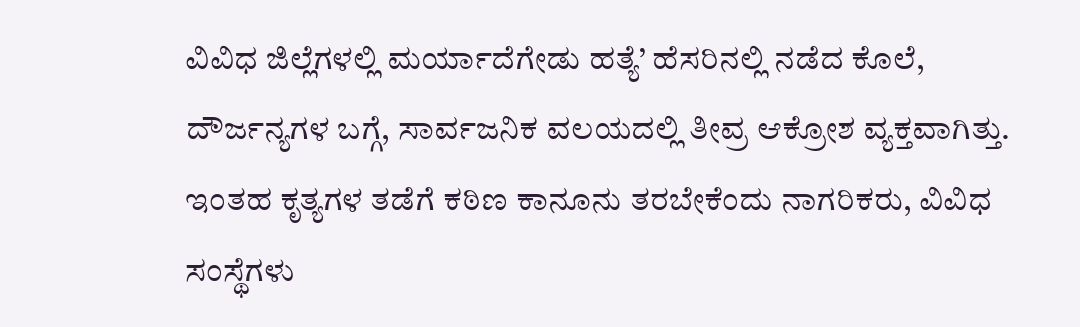ವಿವಿಧ ಜಿಲ್ಲೆಗಳಲ್ಲಿ ಮರ್ಯಾದೆಗೇಡು ಹತ್ಯೆ’ ಹೆಸರಿನಲ್ಲಿ ನಡೆದ ಕೊಲೆ, ದೌರ್ಜನ್ಯಗಳ ಬಗ್ಗೆ, ಸಾರ್ವಜನಿಕ ವಲಯದಲ್ಲಿ ತೀವ್ರ ಆಕ್ರೋಶ ವ್ಯಕ್ತವಾಗಿತ್ತು. ಇಂತಹ ಕೃತ್ಯಗಳ ತಡೆಗೆ ಕಠಿಣ ಕಾನೂನು ತರಬೇಕೆಂದು ನಾಗರಿಕರು, ವಿವಿಧ ಸಂಸ್ಥೆಗಳು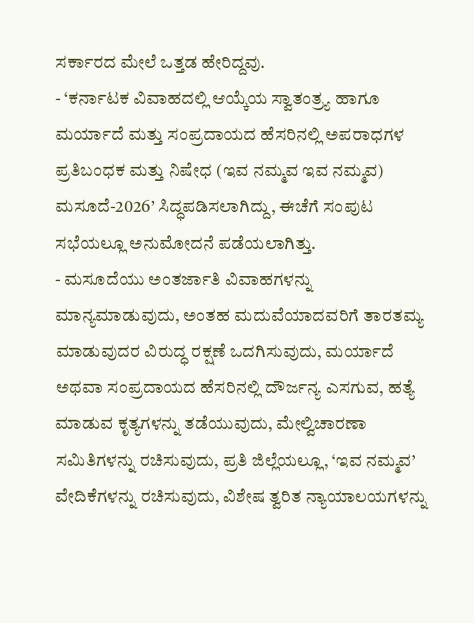ಸರ್ಕಾರದ ಮೇಲೆ ಒತ್ತಡ ಹೇರಿದ್ದವು.
- ‘ಕರ್ನಾಟಕ ವಿವಾಹದಲ್ಲಿ ಆಯ್ಕೆಯ ಸ್ವಾತಂತ್ರ್ಯ ಹಾಗೂ ಮರ್ಯಾದೆ ಮತ್ತು ಸಂಪ್ರದಾಯದ ಹೆಸರಿನಲ್ಲಿ ಅಪರಾಧಗಳ ಪ್ರತಿಬಂಧಕ ಮತ್ತು ನಿಷೇಧ (ಇವ ನಮ್ಮವ ಇವ ನಮ್ಮವ) ಮಸೂದೆ-2026’ ಸಿದ್ಧಪಡಿಸಲಾಗಿದ್ದು, ಈಚೆಗೆ ಸಂಪುಟ ಸಭೆಯಲ್ಲೂ ಅನುಮೋದನೆ ಪಡೆಯಲಾಗಿತ್ತು.
- ಮಸೂದೆಯು ಅಂತರ್ಜಾತಿ ವಿವಾಹಗಳನ್ನು ಮಾನ್ಯಮಾಡುವುದು, ಅಂತಹ ಮದುವೆಯಾದವರಿಗೆ ತಾರತಮ್ಯ ಮಾಡುವುದರ ವಿರುದ್ಧ ರಕ್ಷಣೆ ಒದಗಿಸುವುದು, ಮರ್ಯಾದೆ ಅಥವಾ ಸಂಪ್ರದಾಯದ ಹೆಸರಿನಲ್ಲಿ ದೌರ್ಜನ್ಯ ಎಸಗುವ, ಹತ್ಯೆ ಮಾಡುವ ಕೃತ್ಯಗಳನ್ನು ತಡೆಯುವುದು, ಮೇಲ್ವಿಚಾರಣಾ ಸಮಿತಿಗಳನ್ನು ರಚಿಸುವುದು, ಪ್ರತಿ ಜಿಲ್ಲೆಯಲ್ಲೂ, ‘ಇವ ನಮ್ಮವ’ ವೇದಿಕೆಗಳನ್ನು ರಚಿಸುವುದು, ವಿಶೇಷ ತ್ವರಿತ ನ್ಯಾಯಾಲಯಗಳನ್ನು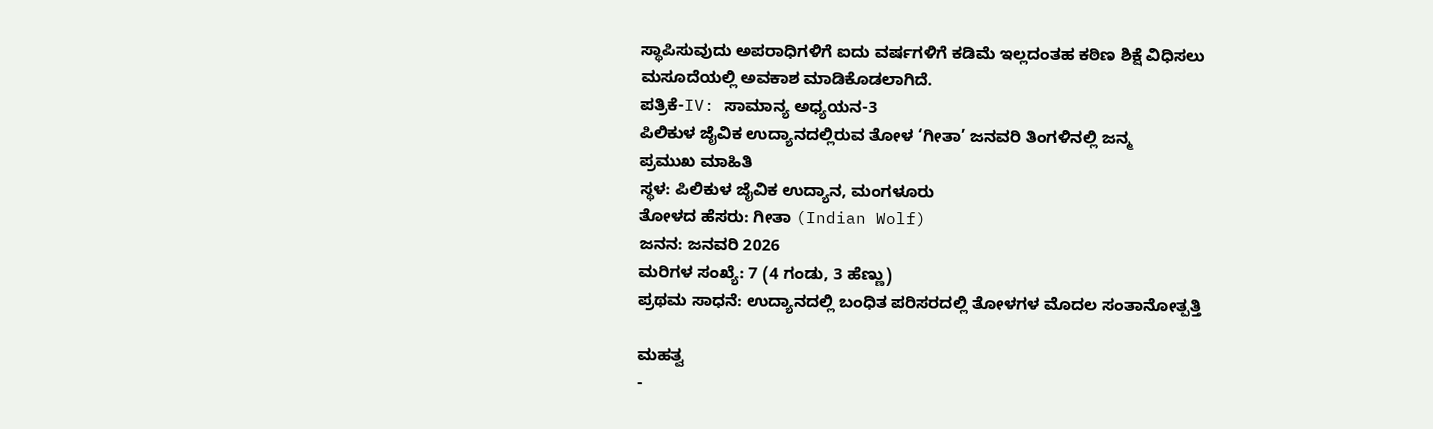ಸ್ಥಾಪಿಸುವುದು ಅಪರಾಧಿಗಳಿಗೆ ಐದು ವರ್ಷಗಳಿಗೆ ಕಡಿಮೆ ಇಲ್ಲದಂತಹ ಕಠಿಣ ಶಿಕ್ಷೆ ವಿಧಿಸಲು ಮಸೂದೆಯಲ್ಲಿ ಅವಕಾಶ ಮಾಡಿಕೊಡಲಾಗಿದೆ.
ಪತ್ರಿಕೆ-IV: ಸಾಮಾನ್ಯ ಅಧ್ಯಯನ-3
ಪಿಲಿಕುಳ ಜೈವಿಕ ಉದ್ಯಾನದಲ್ಲಿರುವ ತೋಳ ‘ಗೀತಾ’ ಜನವರಿ ತಿಂಗಳಿನಲ್ಲಿ ಜನ್ಮ
ಪ್ರಮುಖ ಮಾಹಿತಿ
ಸ್ಥಳ: ಪಿಲಿಕುಳ ಜೈವಿಕ ಉದ್ಯಾನ, ಮಂಗಳೂರು
ತೋಳದ ಹೆಸರು: ಗೀತಾ (Indian Wolf)
ಜನನ: ಜನವರಿ 2026
ಮರಿಗಳ ಸಂಖ್ಯೆ: 7 (4 ಗಂಡು, 3 ಹೆಣ್ಣು)
ಪ್ರಥಮ ಸಾಧನೆ: ಉದ್ಯಾನದಲ್ಲಿ ಬಂಧಿತ ಪರಿಸರದಲ್ಲಿ ತೋಳಗಳ ಮೊದಲ ಸಂತಾನೋತ್ಪತ್ತಿ

ಮಹತ್ವ
-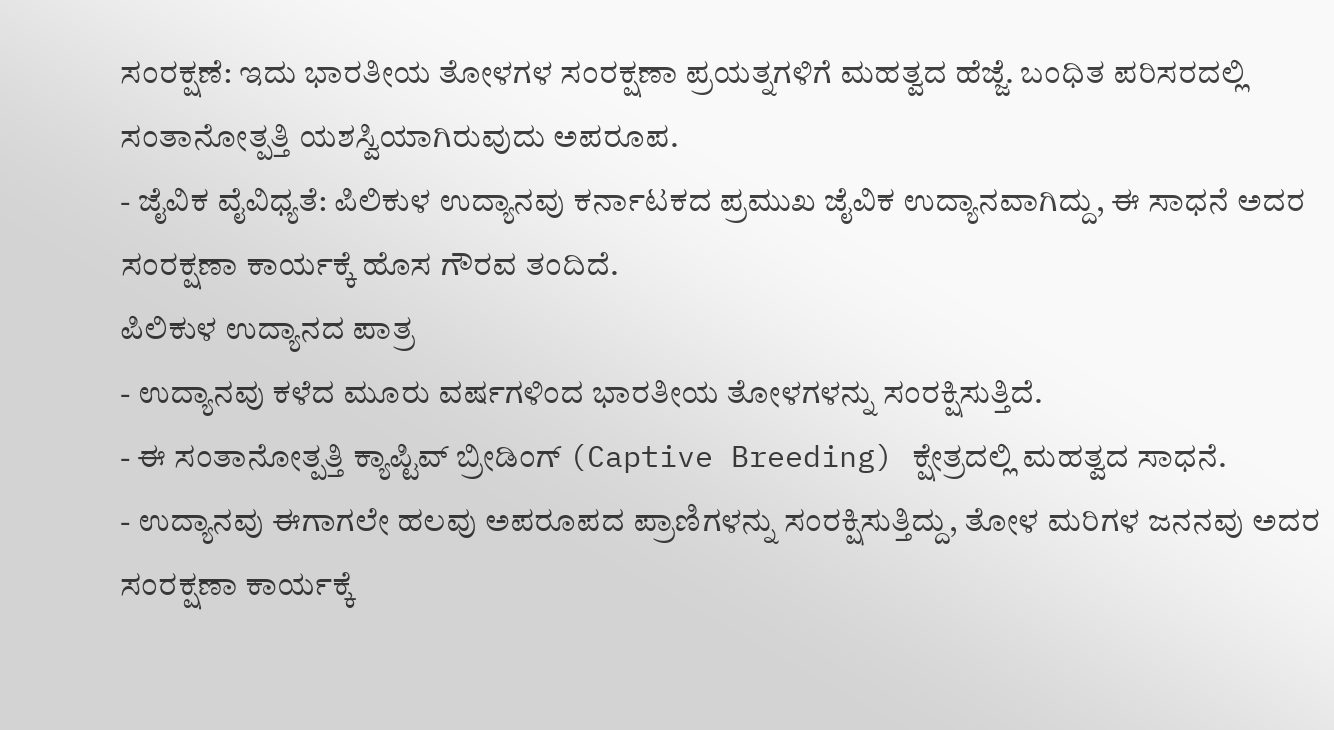ಸಂರಕ್ಷಣೆ: ಇದು ಭಾರತೀಯ ತೋಳಗಳ ಸಂರಕ್ಷಣಾ ಪ್ರಯತ್ನಗಳಿಗೆ ಮಹತ್ವದ ಹೆಜ್ಜೆ. ಬಂಧಿತ ಪರಿಸರದಲ್ಲಿ ಸಂತಾನೋತ್ಪತ್ತಿ ಯಶಸ್ವಿಯಾಗಿರುವುದು ಅಪರೂಪ.
- ಜೈವಿಕ ವೈವಿಧ್ಯತೆ: ಪಿಲಿಕುಳ ಉದ್ಯಾನವು ಕರ್ನಾಟಕದ ಪ್ರಮುಖ ಜೈವಿಕ ಉದ್ಯಾನವಾಗಿದ್ದು, ಈ ಸಾಧನೆ ಅದರ ಸಂರಕ್ಷಣಾ ಕಾರ್ಯಕ್ಕೆ ಹೊಸ ಗೌರವ ತಂದಿದೆ.
ಪಿಲಿಕುಳ ಉದ್ಯಾನದ ಪಾತ್ರ
- ಉದ್ಯಾನವು ಕಳೆದ ಮೂರು ವರ್ಷಗಳಿಂದ ಭಾರತೀಯ ತೋಳಗಳನ್ನು ಸಂರಕ್ಷಿಸುತ್ತಿದೆ.
- ಈ ಸಂತಾನೋತ್ಪತ್ತಿ ಕ್ಯಾಪ್ಟಿವ್ ಬ್ರೀಡಿಂಗ್ (Captive Breeding) ಕ್ಷೇತ್ರದಲ್ಲಿ ಮಹತ್ವದ ಸಾಧನೆ.
- ಉದ್ಯಾನವು ಈಗಾಗಲೇ ಹಲವು ಅಪರೂಪದ ಪ್ರಾಣಿಗಳನ್ನು ಸಂರಕ್ಷಿಸುತ್ತಿದ್ದು, ತೋಳ ಮರಿಗಳ ಜನನವು ಅದರ ಸಂರಕ್ಷಣಾ ಕಾರ್ಯಕ್ಕೆ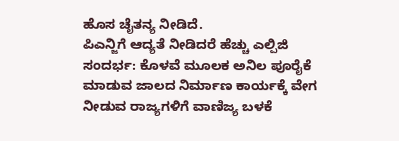ಹೊಸ ಚೈತನ್ಯ ನೀಡಿದೆ.
ಪಿಎನ್ಜಿಗೆ ಆದ್ಯತೆ ನೀಡಿದರೆ ಹೆಚ್ಚು ಎಲ್ಪಿಜಿ
ಸಂದರ್ಭ: ಕೊಳವೆ ಮೂಲಕ ಅನಿಲ ಪೂರೈಕೆ ಮಾಡುವ ಜಾಲದ ನಿರ್ಮಾಣ ಕಾರ್ಯಕ್ಕೆ ವೇಗ ನೀಡುವ ರಾಜ್ಯಗಳಿಗೆ ವಾಣಿಜ್ಯ ಬಳಕೆ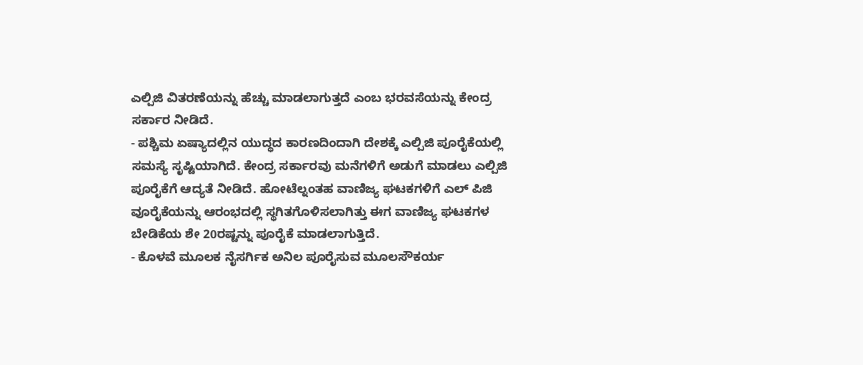ಎಲ್ಪಿಜಿ ವಿತರಣೆಯನ್ನು ಹೆಚ್ಚು ಮಾಡಲಾಗುತ್ತದೆ ಎಂಬ ಭರವಸೆಯನ್ನು ಕೇಂದ್ರ ಸರ್ಕಾರ ನೀಡಿದೆ.
- ಪಶ್ಚಿಮ ಏಷ್ಯಾದಲ್ಲಿನ ಯುದ್ಧದ ಕಾರಣದಿಂದಾಗಿ ದೇಶಕ್ಕೆ ಎಲ್ಪಿಜಿ ಪೂರೈಕೆಯಲ್ಲಿ ಸಮಸ್ಯೆ ಸೃಷ್ಟಿಯಾಗಿದೆ. ಕೇಂದ್ರ ಸರ್ಕಾರವು ಮನೆಗಳಿಗೆ ಅಡುಗೆ ಮಾಡಲು ಎಲ್ಪಿಜಿ ಪೂರೈಕೆಗೆ ಆದ್ಯತೆ ನೀಡಿದೆ. ಹೋಟೆಲ್ನಂತಹ ವಾಣಿಜ್ಯ ಘಟಕಗಳಿಗೆ ಎಲ್ ಪಿಜಿ ವೂರೈಕೆಯನ್ನು ಆರಂಭದಲ್ಲಿ ಸ್ಥಗಿತಗೊಳಿಸಲಾಗಿತ್ತು ಈಗ ವಾಣಿಜ್ಯ ಘಟಕಗಳ ಬೇಡಿಕೆಯ ಶೇ 20ರಷ್ಟನ್ನು ಪೂರೈಕೆ ಮಾಡಲಾಗುತ್ತಿದೆ.
- ಕೊಳವೆ ಮೂಲಕ ನೈಸರ್ಗಿಕ ಅನಿಲ ಪೂರೈಸುವ ಮೂಲಸೌಕರ್ಯ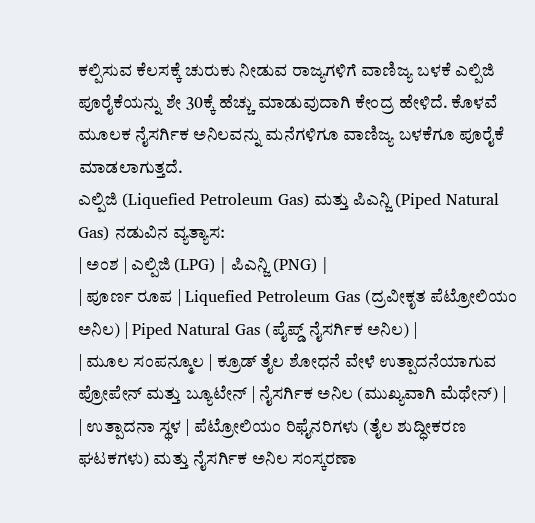ಕಲ್ಪಿಸುವ ಕೆಲಸಕ್ಕೆ ಚುರುಕು ನೀಡುವ ರಾಜ್ಯಗಳಿಗೆ ವಾಣಿಜ್ಯ ಬಳಕೆ ಎಲ್ಪಿಜಿ ಪೂರೈಕೆಯನ್ನು ಶೇ 30ಕ್ಕೆ ಹೆಚ್ಚು ಮಾಡುವುದಾಗಿ ಕೇಂದ್ರ ಹೇಳಿದೆ. ಕೊಳವೆ ಮೂಲಕ ನೈಸರ್ಗಿಕ ಅನಿಲವನ್ನು ಮನೆಗಳಿಗೂ ವಾಣಿಜ್ಯ ಬಳಕೆಗೂ ಪೂರೈಕೆ ಮಾಡಲಾಗುತ್ತದೆ.
ಎಲ್ಪಿಜಿ (Liquefied Petroleum Gas) ಮತ್ತು ಪಿಎನ್ಜಿ (Piped Natural Gas) ನಡುವಿನ ವ್ಯತ್ಯಾಸ:
| ಅಂಶ | ಎಲ್ಪಿಜಿ (LPG) | ಪಿಎನ್ಜಿ (PNG) |
| ಪೂರ್ಣ ರೂಪ | Liquefied Petroleum Gas (ದ್ರವೀಕೃತ ಪೆಟ್ರೋಲಿಯಂ ಅನಿಲ) | Piped Natural Gas (ಪೈಪ್ಡ್ ನೈಸರ್ಗಿಕ ಅನಿಲ) |
| ಮೂಲ ಸಂಪನ್ಮೂಲ | ಕ್ರೂಡ್ ತೈಲ ಶೋಧನೆ ವೇಳೆ ಉತ್ಪಾದನೆಯಾಗುವ ಪ್ರೋಪೇನ್ ಮತ್ತು ಬ್ಯೂಟೇನ್ | ನೈಸರ್ಗಿಕ ಅನಿಲ (ಮುಖ್ಯವಾಗಿ ಮೆಥೇನ್) |
| ಉತ್ಪಾದನಾ ಸ್ಥಳ | ಪೆಟ್ರೋಲಿಯಂ ರಿಫೈನರಿಗಳು (ತೈಲ ಶುದ್ಧೀಕರಣ ಘಟಕಗಳು) ಮತ್ತು ನೈಸರ್ಗಿಕ ಅನಿಲ ಸಂಸ್ಕರಣಾ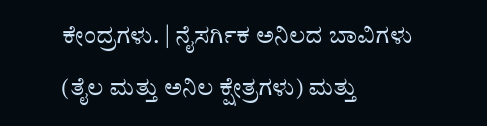ಕೇಂದ್ರಗಳು. | ನೈಸರ್ಗಿಕ ಅನಿಲದ ಬಾವಿಗಳು (ತೈಲ ಮತ್ತು ಅನಿಲ ಕ್ಷೇತ್ರಗಳು) ಮತ್ತು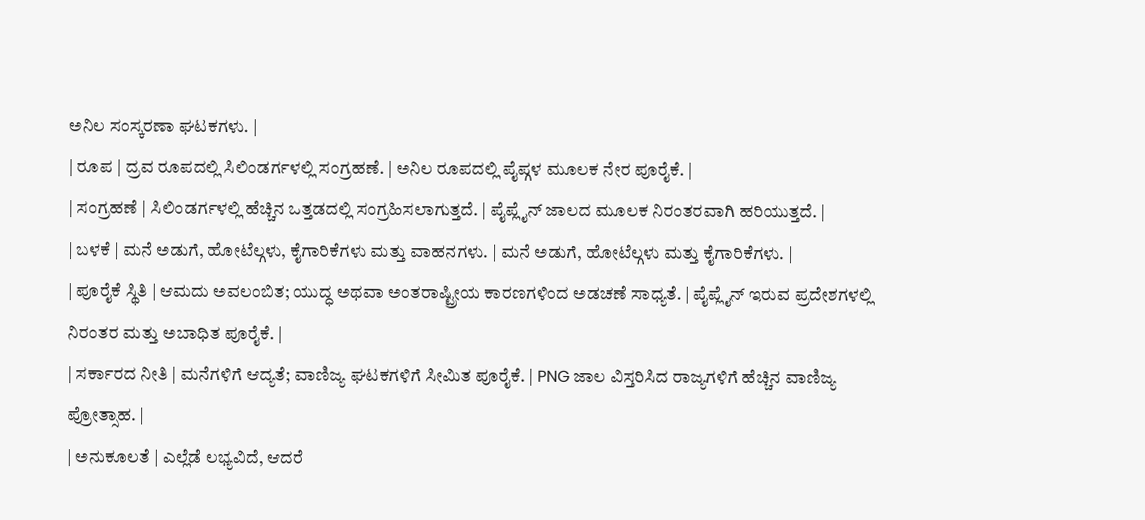ಅನಿಲ ಸಂಸ್ಕರಣಾ ಘಟಕಗಳು. |
| ರೂಪ | ದ್ರವ ರೂಪದಲ್ಲಿ ಸಿಲಿಂಡರ್ಗಳಲ್ಲಿ ಸಂಗ್ರಹಣೆ. | ಅನಿಲ ರೂಪದಲ್ಲಿ ಪೈಪ್ಗಳ ಮೂಲಕ ನೇರ ಪೂರೈಕೆ. |
| ಸಂಗ್ರಹಣೆ | ಸಿಲಿಂಡರ್ಗಳಲ್ಲಿ ಹೆಚ್ಚಿನ ಒತ್ತಡದಲ್ಲಿ ಸಂಗ್ರಹಿಸಲಾಗುತ್ತದೆ. | ಪೈಪ್ಲೈನ್ ಜಾಲದ ಮೂಲಕ ನಿರಂತರವಾಗಿ ಹರಿಯುತ್ತದೆ. |
| ಬಳಕೆ | ಮನೆ ಅಡುಗೆ, ಹೋಟೆಲ್ಗಳು, ಕೈಗಾರಿಕೆಗಳು ಮತ್ತು ವಾಹನಗಳು. | ಮನೆ ಅಡುಗೆ, ಹೋಟೆಲ್ಗಳು ಮತ್ತು ಕೈಗಾರಿಕೆಗಳು. |
| ಪೂರೈಕೆ ಸ್ಥಿತಿ | ಆಮದು ಅವಲಂಬಿತ; ಯುದ್ಧ ಅಥವಾ ಅಂತರಾಷ್ಟ್ರೀಯ ಕಾರಣಗಳಿಂದ ಅಡಚಣೆ ಸಾಧ್ಯತೆ. | ಪೈಪ್ಲೈನ್ ಇರುವ ಪ್ರದೇಶಗಳಲ್ಲಿ ನಿರಂತರ ಮತ್ತು ಅಬಾಧಿತ ಪೂರೈಕೆ. |
| ಸರ್ಕಾರದ ನೀತಿ | ಮನೆಗಳಿಗೆ ಆದ್ಯತೆ; ವಾಣಿಜ್ಯ ಘಟಕಗಳಿಗೆ ಸೀಮಿತ ಪೂರೈಕೆ. | PNG ಜಾಲ ವಿಸ್ತರಿಸಿದ ರಾಜ್ಯಗಳಿಗೆ ಹೆಚ್ಚಿನ ವಾಣಿಜ್ಯ ಪ್ರೋತ್ಸಾಹ. |
| ಅನುಕೂಲತೆ | ಎಲ್ಲೆಡೆ ಲಭ್ಯವಿದೆ, ಆದರೆ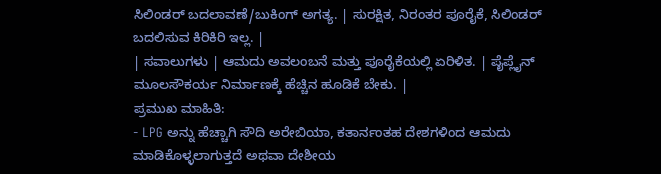ಸಿಲಿಂಡರ್ ಬದಲಾವಣೆ/ಬುಕಿಂಗ್ ಅಗತ್ಯ. | ಸುರಕ್ಷಿತ, ನಿರಂತರ ಪೂರೈಕೆ, ಸಿಲಿಂಡರ್ ಬದಲಿಸುವ ಕಿರಿಕಿರಿ ಇಲ್ಲ. |
| ಸವಾಲುಗಳು | ಆಮದು ಅವಲಂಬನೆ ಮತ್ತು ಪೂರೈಕೆಯಲ್ಲಿ ಏರಿಳಿತ. | ಪೈಪ್ಲೈನ್ ಮೂಲಸೌಕರ್ಯ ನಿರ್ಮಾಣಕ್ಕೆ ಹೆಚ್ಚಿನ ಹೂಡಿಕೆ ಬೇಕು. |
ಪ್ರಮುಖ ಮಾಹಿತಿ:
- LPG ಅನ್ನು ಹೆಚ್ಚಾಗಿ ಸೌದಿ ಅರೇಬಿಯಾ, ಕತಾರ್ನಂತಹ ದೇಶಗಳಿಂದ ಆಮದು ಮಾಡಿಕೊಳ್ಳಲಾಗುತ್ತದೆ ಅಥವಾ ದೇಶೀಯ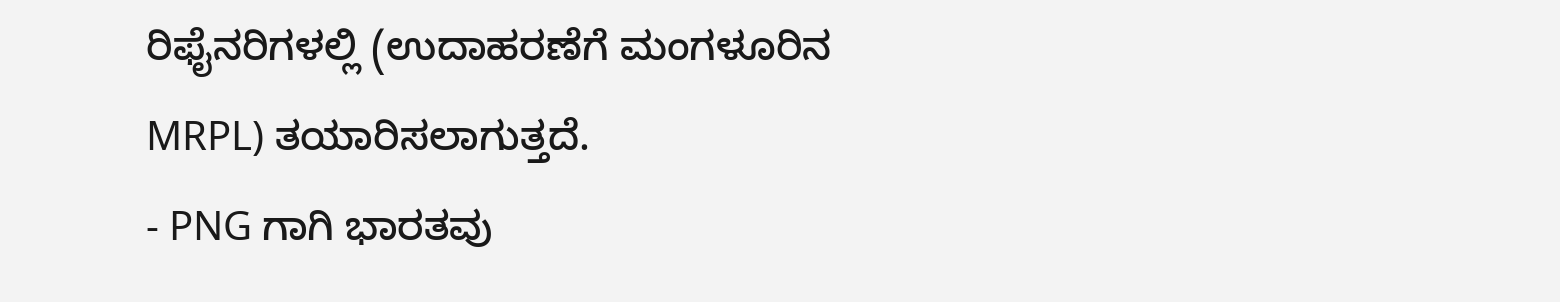ರಿಫೈನರಿಗಳಲ್ಲಿ (ಉದಾಹರಣೆಗೆ ಮಂಗಳೂರಿನ MRPL) ತಯಾರಿಸಲಾಗುತ್ತದೆ.
- PNG ಗಾಗಿ ಭಾರತವು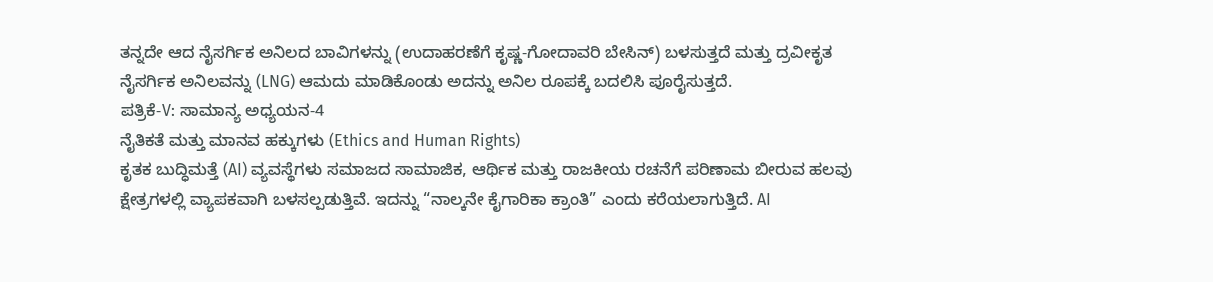ತನ್ನದೇ ಆದ ನೈಸರ್ಗಿಕ ಅನಿಲದ ಬಾವಿಗಳನ್ನು (ಉದಾಹರಣೆಗೆ ಕೃಷ್ಣ-ಗೋದಾವರಿ ಬೇಸಿನ್) ಬಳಸುತ್ತದೆ ಮತ್ತು ದ್ರವೀಕೃತ ನೈಸರ್ಗಿಕ ಅನಿಲವನ್ನು (LNG) ಆಮದು ಮಾಡಿಕೊಂಡು ಅದನ್ನು ಅನಿಲ ರೂಪಕ್ಕೆ ಬದಲಿಸಿ ಪೂರೈಸುತ್ತದೆ.
ಪತ್ರಿಕೆ-V: ಸಾಮಾನ್ಯ ಅಧ್ಯಯನ-4
ನೈತಿಕತೆ ಮತ್ತು ಮಾನವ ಹಕ್ಕುಗಳು (Ethics and Human Rights)
ಕೃತಕ ಬುದ್ಧಿಮತ್ತೆ (AI) ವ್ಯವಸ್ಥೆಗಳು ಸಮಾಜದ ಸಾಮಾಜಿಕ, ಆರ್ಥಿಕ ಮತ್ತು ರಾಜಕೀಯ ರಚನೆಗೆ ಪರಿಣಾಮ ಬೀರುವ ಹಲವು ಕ್ಷೇತ್ರಗಳಲ್ಲಿ ವ್ಯಾಪಕವಾಗಿ ಬಳಸಲ್ಪಡುತ್ತಿವೆ. ಇದನ್ನು “ನಾಲ್ಕನೇ ಕೈಗಾರಿಕಾ ಕ್ರಾಂತಿ” ಎಂದು ಕರೆಯಲಾಗುತ್ತಿದೆ. AI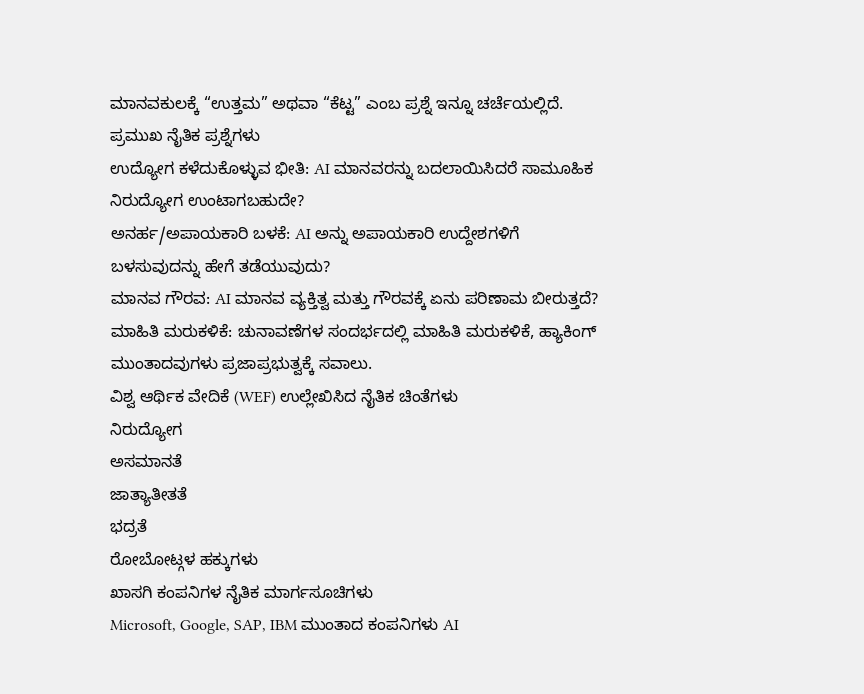ಮಾನವಕುಲಕ್ಕೆ “ಉತ್ತಮ” ಅಥವಾ “ಕೆಟ್ಟ” ಎಂಬ ಪ್ರಶ್ನೆ ಇನ್ನೂ ಚರ್ಚೆಯಲ್ಲಿದೆ.
ಪ್ರಮುಖ ನೈತಿಕ ಪ್ರಶ್ನೆಗಳು
ಉದ್ಯೋಗ ಕಳೆದುಕೊಳ್ಳುವ ಭೀತಿ: AI ಮಾನವರನ್ನು ಬದಲಾಯಿಸಿದರೆ ಸಾಮೂಹಿಕ ನಿರುದ್ಯೋಗ ಉಂಟಾಗಬಹುದೇ?
ಅನರ್ಹ/ಅಪಾಯಕಾರಿ ಬಳಕೆ: AI ಅನ್ನು ಅಪಾಯಕಾರಿ ಉದ್ದೇಶಗಳಿಗೆ ಬಳಸುವುದನ್ನು ಹೇಗೆ ತಡೆಯುವುದು?
ಮಾನವ ಗೌರವ: AI ಮಾನವ ವ್ಯಕ್ತಿತ್ವ ಮತ್ತು ಗೌರವಕ್ಕೆ ಏನು ಪರಿಣಾಮ ಬೀರುತ್ತದೆ?
ಮಾಹಿತಿ ಮರುಕಳಿಕೆ: ಚುನಾವಣೆಗಳ ಸಂದರ್ಭದಲ್ಲಿ ಮಾಹಿತಿ ಮರುಕಳಿಕೆ, ಹ್ಯಾಕಿಂಗ್ ಮುಂತಾದವುಗಳು ಪ್ರಜಾಪ್ರಭುತ್ವಕ್ಕೆ ಸವಾಲು.
ವಿಶ್ವ ಆರ್ಥಿಕ ವೇದಿಕೆ (WEF) ಉಲ್ಲೇಖಿಸಿದ ನೈತಿಕ ಚಿಂತೆಗಳು
ನಿರುದ್ಯೋಗ
ಅಸಮಾನತೆ
ಜಾತ್ಯಾತೀತತೆ
ಭದ್ರತೆ
ರೋಬೋಟ್ಗಳ ಹಕ್ಕುಗಳು
ಖಾಸಗಿ ಕಂಪನಿಗಳ ನೈತಿಕ ಮಾರ್ಗಸೂಚಿಗಳು
Microsoft, Google, SAP, IBM ಮುಂತಾದ ಕಂಪನಿಗಳು AI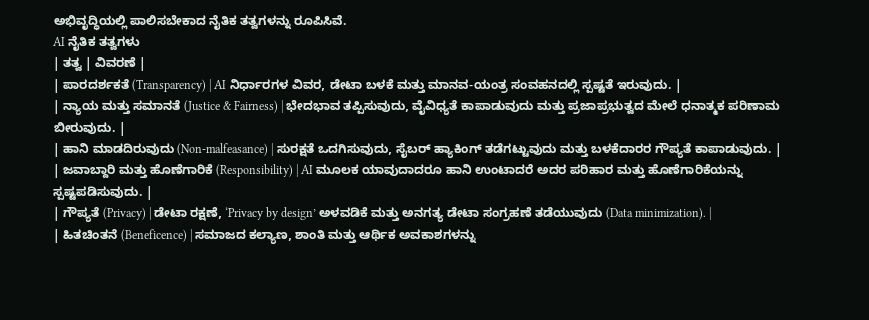ಅಭಿವೃದ್ಧಿಯಲ್ಲಿ ಪಾಲಿಸಬೇಕಾದ ನೈತಿಕ ತತ್ವಗಳನ್ನು ರೂಪಿಸಿವೆ.
AI ನೈತಿಕ ತತ್ವಗಳು
| ತತ್ವ | ವಿವರಣೆ |
| ಪಾರದರ್ಶಕತೆ (Transparency) | AI ನಿರ್ಧಾರಗಳ ವಿವರ, ಡೇಟಾ ಬಳಕೆ ಮತ್ತು ಮಾನವ-ಯಂತ್ರ ಸಂವಹನದಲ್ಲಿ ಸ್ಪಷ್ಟತೆ ಇರುವುದು. |
| ನ್ಯಾಯ ಮತ್ತು ಸಮಾನತೆ (Justice & Fairness) | ಭೇದಭಾವ ತಪ್ಪಿಸುವುದು, ವೈವಿಧ್ಯತೆ ಕಾಪಾಡುವುದು ಮತ್ತು ಪ್ರಜಾಪ್ರಭುತ್ವದ ಮೇಲೆ ಧನಾತ್ಮಕ ಪರಿಣಾಮ ಬೀರುವುದು. |
| ಹಾನಿ ಮಾಡದಿರುವುದು (Non-malfeasance) | ಸುರಕ್ಷತೆ ಒದಗಿಸುವುದು, ಸೈಬರ್ ಹ್ಯಾಕಿಂಗ್ ತಡೆಗಟ್ಟುವುದು ಮತ್ತು ಬಳಕೆದಾರರ ಗೌಪ್ಯತೆ ಕಾಪಾಡುವುದು. |
| ಜವಾಬ್ದಾರಿ ಮತ್ತು ಹೊಣೆಗಾರಿಕೆ (Responsibility) | AI ಮೂಲಕ ಯಾವುದಾದರೂ ಹಾನಿ ಉಂಟಾದರೆ ಅದರ ಪರಿಹಾರ ಮತ್ತು ಹೊಣೆಗಾರಿಕೆಯನ್ನು ಸ್ಪಷ್ಟಪಡಿಸುವುದು. |
| ಗೌಪ್ಯತೆ (Privacy) | ಡೇಟಾ ರಕ್ಷಣೆ, ‘Privacy by design’ ಅಳವಡಿಕೆ ಮತ್ತು ಅನಗತ್ಯ ಡೇಟಾ ಸಂಗ್ರಹಣೆ ತಡೆಯುವುದು (Data minimization). |
| ಹಿತಚಿಂತನೆ (Beneficence) | ಸಮಾಜದ ಕಲ್ಯಾಣ, ಶಾಂತಿ ಮತ್ತು ಆರ್ಥಿಕ ಅವಕಾಶಗಳನ್ನು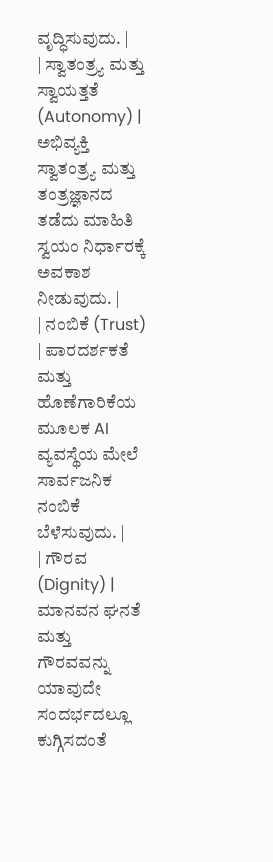ವೃದ್ಧಿಸುವುದು. |
| ಸ್ವಾತಂತ್ರ್ಯ ಮತ್ತು ಸ್ವಾಯತ್ತತೆ (Autonomy) | ಅಭಿವ್ಯಕ್ತಿ ಸ್ವಾತಂತ್ರ್ಯ ಮತ್ತು ತಂತ್ರಜ್ಞಾನದ ತಡೆದು ಮಾಹಿತಿ ಸ್ವಯಂ ನಿರ್ಧಾರಕ್ಕೆ ಅವಕಾಶ ನೀಡುವುದು. |
| ನಂಬಿಕೆ (Trust) | ಪಾರದರ್ಶಕತೆ ಮತ್ತು ಹೊಣೆಗಾರಿಕೆಯ ಮೂಲಕ AI ವ್ಯವಸ್ಥೆಯ ಮೇಲೆ ಸಾರ್ವಜನಿಕ ನಂಬಿಕೆ ಬೆಳೆಸುವುದು. |
| ಗೌರವ (Dignity) | ಮಾನವನ ಘನತೆ ಮತ್ತು ಗೌರವವನ್ನು ಯಾವುದೇ ಸಂದರ್ಭದಲ್ಲೂ ಕುಗ್ಗಿಸದಂತೆ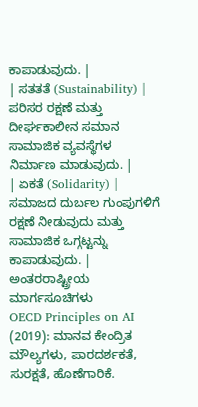ಕಾಪಾಡುವುದು. |
| ಸತತತೆ (Sustainability) | ಪರಿಸರ ರಕ್ಷಣೆ ಮತ್ತು ದೀರ್ಘಕಾಲೀನ ಸಮಾನ ಸಾಮಾಜಿಕ ವ್ಯವಸ್ಥೆಗಳ ನಿರ್ಮಾಣ ಮಾಡುವುದು. |
| ಏಕತೆ (Solidarity) | ಸಮಾಜದ ದುರ್ಬಲ ಗುಂಪುಗಳಿಗೆ ರಕ್ಷಣೆ ನೀಡುವುದು ಮತ್ತು ಸಾಮಾಜಿಕ ಒಗ್ಗಟ್ಟನ್ನು ಕಾಪಾಡುವುದು. |
ಅಂತರರಾಷ್ಟ್ರೀಯ ಮಾರ್ಗಸೂಚಿಗಳು
OECD Principles on AI (2019): ಮಾನವ ಕೇಂದ್ರಿತ ಮೌಲ್ಯಗಳು, ಪಾರದರ್ಶಕತೆ, ಸುರಕ್ಷತೆ, ಹೊಣೆಗಾರಿಕೆ.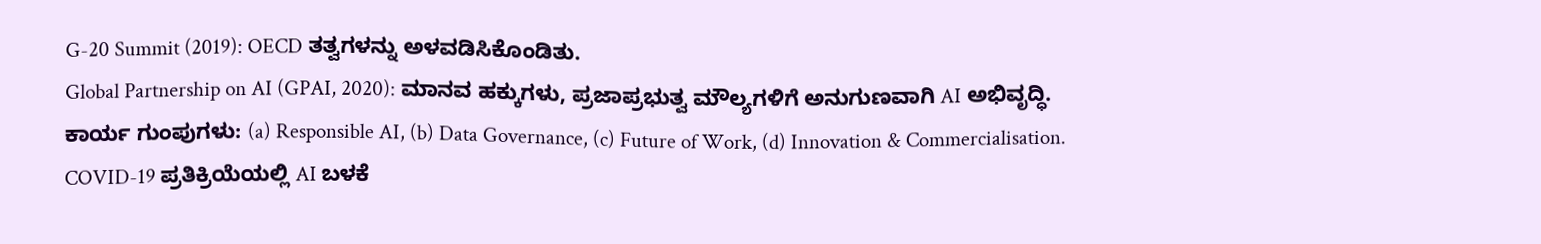G-20 Summit (2019): OECD ತತ್ವಗಳನ್ನು ಅಳವಡಿಸಿಕೊಂಡಿತು.
Global Partnership on AI (GPAI, 2020): ಮಾನವ ಹಕ್ಕುಗಳು, ಪ್ರಜಾಪ್ರಭುತ್ವ ಮೌಲ್ಯಗಳಿಗೆ ಅನುಗುಣವಾಗಿ AI ಅಭಿವೃದ್ಧಿ.
ಕಾರ್ಯ ಗುಂಪುಗಳು: (a) Responsible AI, (b) Data Governance, (c) Future of Work, (d) Innovation & Commercialisation.
COVID-19 ಪ್ರತಿಕ್ರಿಯೆಯಲ್ಲಿ AI ಬಳಕೆ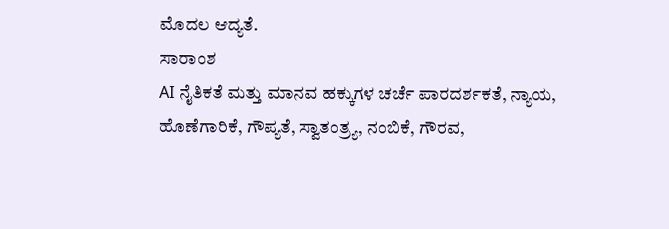ಮೊದಲ ಆದ್ಯತೆ.
ಸಾರಾಂಶ
AI ನೈತಿಕತೆ ಮತ್ತು ಮಾನವ ಹಕ್ಕುಗಳ ಚರ್ಚೆ ಪಾರದರ್ಶಕತೆ, ನ್ಯಾಯ, ಹೊಣೆಗಾರಿಕೆ, ಗೌಪ್ಯತೆ, ಸ್ವಾತಂತ್ರ್ಯ, ನಂಬಿಕೆ, ಗೌರವ,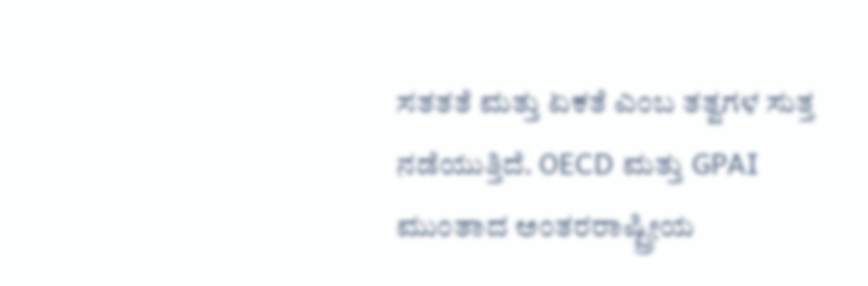ಸತತತೆ ಮತ್ತು ಏಕತೆ ಎಂಬ ತತ್ವಗಳ ಸುತ್ತ ನಡೆಯುತ್ತಿದೆ. OECD ಮತ್ತು GPAI ಮುಂತಾದ ಅಂತರರಾಷ್ಟ್ರೀಯ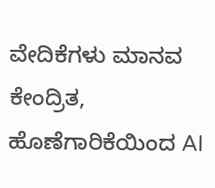ವೇದಿಕೆಗಳು ಮಾನವ ಕೇಂದ್ರಿತ, ಹೊಣೆಗಾರಿಕೆಯಿಂದ AI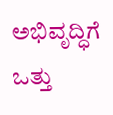ಅಭಿವೃದ್ಧಿಗೆ ಒತ್ತು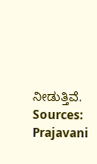ನೀಡುತ್ತಿವೆ.
Sources: Prajavani